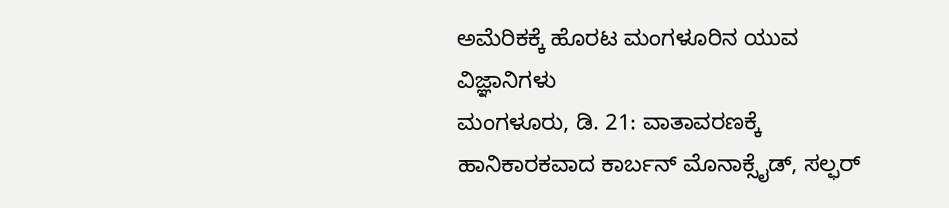ಅಮೆರಿಕಕ್ಕೆ ಹೊರಟ ಮಂಗಳೂರಿನ ಯುವ ವಿಜ್ಞಾನಿಗಳು
ಮಂಗಳೂರು, ಡಿ. 21: ವಾತಾವರಣಕ್ಕೆ ಹಾನಿಕಾರಕವಾದ ಕಾರ್ಬನ್ ಮೊನಾಕ್ಸೈಡ್, ಸಲ್ಫರ್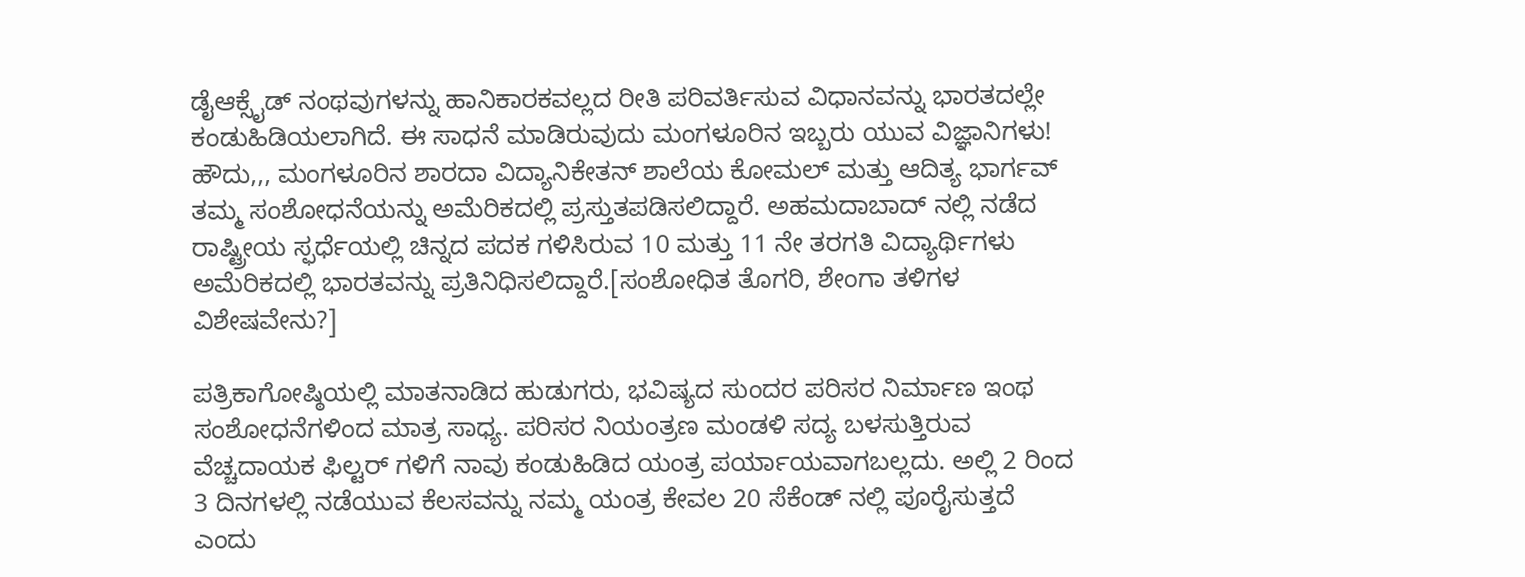ಡೈಆಕ್ಸೈಡ್ ನಂಥವುಗಳನ್ನು ಹಾನಿಕಾರಕವಲ್ಲದ ರೀತಿ ಪರಿವರ್ತಿಸುವ ವಿಧಾನವನ್ನು ಭಾರತದಲ್ಲೇ ಕಂಡುಹಿಡಿಯಲಾಗಿದೆ. ಈ ಸಾಧನೆ ಮಾಡಿರುವುದು ಮಂಗಳೂರಿನ ಇಬ್ಬರು ಯುವ ವಿಜ್ಞಾನಿಗಳು!
ಹೌದು,,, ಮಂಗಳೂರಿನ ಶಾರದಾ ವಿದ್ಯಾನಿಕೇತನ್ ಶಾಲೆಯ ಕೋಮಲ್ ಮತ್ತು ಆದಿತ್ಯ ಭಾರ್ಗವ್ ತಮ್ಮ ಸಂಶೋಧನೆಯನ್ನು ಅಮೆರಿಕದಲ್ಲಿ ಪ್ರಸ್ತುತಪಡಿಸಲಿದ್ದಾರೆ. ಅಹಮದಾಬಾದ್ ನಲ್ಲಿ ನಡೆದ ರಾಷ್ಟ್ರೀಯ ಸ್ಫರ್ಧೆಯಲ್ಲಿ ಚಿನ್ನದ ಪದಕ ಗಳಿಸಿರುವ 10 ಮತ್ತು 11 ನೇ ತರಗತಿ ವಿದ್ಯಾರ್ಥಿಗಳು ಅಮೆರಿಕದಲ್ಲಿ ಭಾರತವನ್ನು ಪ್ರತಿನಿಧಿಸಲಿದ್ದಾರೆ.[ಸಂಶೋಧಿತ ತೊಗರಿ, ಶೇಂಗಾ ತಳಿಗಳ ವಿಶೇಷವೇನು?]

ಪತ್ರಿಕಾಗೋಷ್ಠಿಯಲ್ಲಿ ಮಾತನಾಡಿದ ಹುಡುಗರು, ಭವಿಷ್ಯದ ಸುಂದರ ಪರಿಸರ ನಿರ್ಮಾಣ ಇಂಥ ಸಂಶೋಧನೆಗಳಿಂದ ಮಾತ್ರ ಸಾಧ್ಯ. ಪರಿಸರ ನಿಯಂತ್ರಣ ಮಂಡಳಿ ಸದ್ಯ ಬಳಸುತ್ತಿರುವ ವೆಚ್ಚದಾಯಕ ಫಿಲ್ಟರ್ ಗಳಿಗೆ ನಾವು ಕಂಡುಹಿಡಿದ ಯಂತ್ರ ಪರ್ಯಾಯವಾಗಬಲ್ಲದು. ಅಲ್ಲಿ 2 ರಿಂದ 3 ದಿನಗಳಲ್ಲಿ ನಡೆಯುವ ಕೆಲಸವನ್ನು ನಮ್ಮ ಯಂತ್ರ ಕೇವಲ 20 ಸೆಕೆಂಡ್ ನಲ್ಲಿ ಪೂರೈಸುತ್ತದೆ ಎಂದು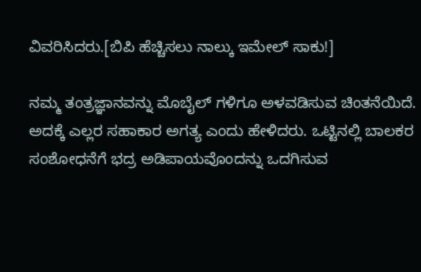ವಿವರಿಸಿದರು.[ಬಿಪಿ ಹೆಚ್ಚಿಸಲು ನಾಲ್ಕು ಇಮೇಲ್ ಸಾಕು!]

ನಮ್ಮ ತಂತ್ರಜ್ಞಾನವನ್ನು ಮೊಬೈಲ್ ಗಳಿಗೂ ಅಳವಡಿಸುವ ಚಿಂತನೆಯಿದೆ. ಅದಕ್ಕೆ ಎಲ್ಲರ ಸಹಾಕಾರ ಅಗತ್ಯ ಎಂದು ಹೇಳಿದರು. ಒಟ್ಟಿನಲ್ಲಿ ಬಾಲಕರ ಸಂಶೋಧನೆಗೆ ಭದ್ರ ಅಡಿಪಾಯವೊಂದನ್ನು ಒದಗಿಸುವ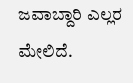ಜವಾಬ್ದಾರಿ ಎಲ್ಲರ ಮೇಲಿದೆ.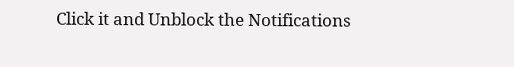Click it and Unblock the Notifications